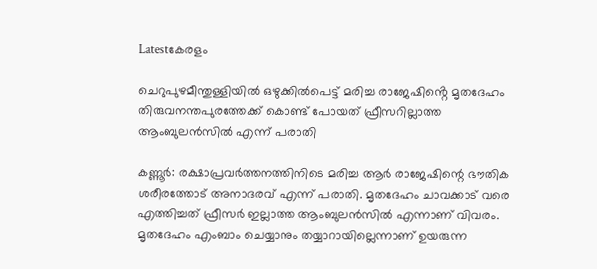Latestകേരളം

ചെറുപുഴമീന്തുള്ളിയിൽ ഒഴുക്കിൽപെട്ട് മരിച്ച രാജേഷിൻ്റെ മൃതദേഹം തിരുവനന്തപുരത്തേക്ക് കൊണ്ട് പോയത് ഫ്രീസറില്ലാത്ത ആംബുലൻസിൽ എന്ന് പരാതി

കണ്ണൂര്‍: രക്ഷാപ്രവര്‍ത്തനത്തിനിടെ മരിച്ച ആർ രാജേഷിന്റെ ഭൗതിക ശരീരത്തോട് അനാദരവ് എന്ന് പരാതി. മൃതദേഹം ചാവക്കാട് വരെ എത്തിച്ചത് ഫ്രീസര്‍ ഇല്ലാത്ത ആംബുലന്‍സില്‍ എന്നാണ് വിവരം. മൃതദേഹം എംബാം ചെയ്യാനും തയ്യാറായില്ലെന്നാണ് ഉയരുന്ന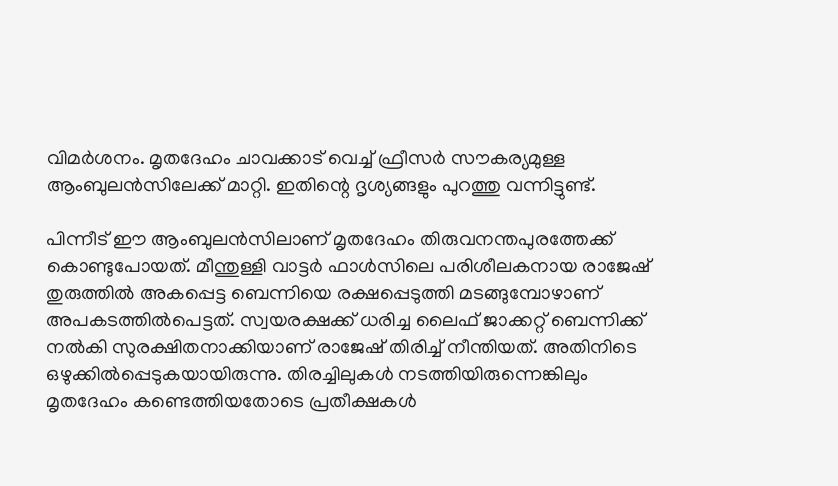വിമര്‍ശനം. മൃതദേഹം ചാവക്കാട് വെച്ച് ഫ്രീസര്‍ സൗകര്യമുള്ള ആംബുലന്‍സിലേക്ക് മാറ്റി. ഇതിന്റെ ദൃശ്യങ്ങളും പുറത്തു വന്നിട്ടുണ്ട്.

പിന്നീട് ഈ ആംബുലന്‍സിലാണ് മൃതദേഹം തിരുവനന്തപുരത്തേക്ക് കൊണ്ടുപോയത്. മീന്തുള്ളി വാട്ടര്‍ ഫാള്‍സിലെ പരിശീലകനായ രാജേഷ് തുരുത്തില്‍ അകപ്പെട്ട ബെന്നിയെ രക്ഷപ്പെടുത്തി മടങ്ങുമ്പോഴാണ് അപകടത്തില്‍പെട്ടത്. സ്വയരക്ഷക്ക് ധരിച്ച ലൈഫ് ജാക്കറ്റ് ബെന്നിക്ക് നല്‍കി സുരക്ഷിതനാക്കിയാണ് രാജേഷ് തിരിച്ച് നീന്തിയത്. അതിനിടെ ഒഴുക്കില്‍പ്പെടുകയായിരുന്നു. തിരച്ചിലുകള്‍ നടത്തിയിരുന്നെങ്കിലും മൃതദേഹം കണ്ടെത്തിയതോടെ പ്രതീക്ഷകള്‍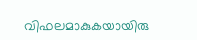വിഫലമാകുകയായിരു